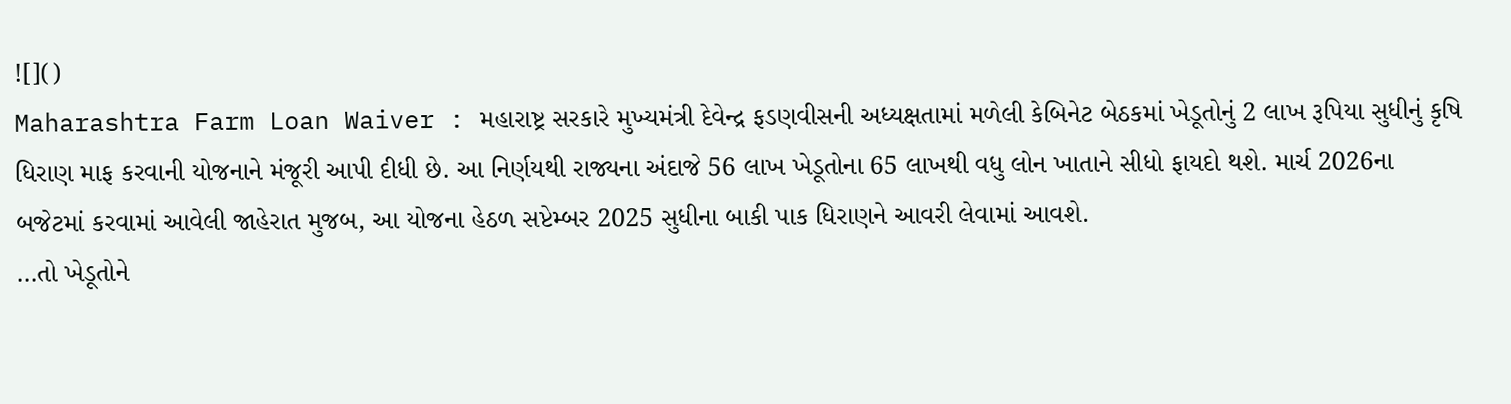![]()
Maharashtra Farm Loan Waiver : મહારાષ્ટ્ર સરકારે મુખ્યમંત્રી દેવેન્દ્ર ફડણવીસની અધ્યક્ષતામાં મળેલી કેબિનેટ બેઠકમાં ખેડૂતોનું 2 લાખ રૂપિયા સુધીનું કૃષિ ધિરાણ માફ કરવાની યોજનાને મંજૂરી આપી દીધી છે. આ નિર્ણયથી રાજ્યના અંદાજે 56 લાખ ખેડૂતોના 65 લાખથી વધુ લોન ખાતાને સીધો ફાયદો થશે. માર્ચ 2026ના બજેટમાં કરવામાં આવેલી જાહેરાત મુજબ, આ યોજના હેઠળ સપ્ટેમ્બર 2025 સુધીના બાકી પાક ધિરાણને આવરી લેવામાં આવશે.
…તો ખેડૂતોને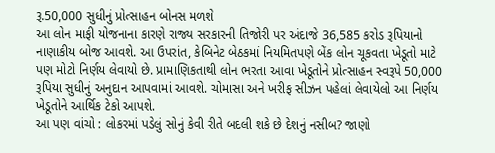રૂ.50,000 સુધીનું પ્રોત્સાહન બોનસ મળશે
આ લોન માફી યોજનાના કારણે રાજ્ય સરકારની તિજોરી પર અંદાજે 36,585 કરોડ રૂપિયાનો નાણાકીય બોજ આવશે. આ ઉપરાંત, કેબિનેટ બેઠકમાં નિયમિતપણે બેંક લોન ચૂકવતા ખેડૂતો માટે પણ મોટો નિર્ણય લેવાયો છે. પ્રામાણિકતાથી લોન ભરતા આવા ખેડૂતોને પ્રોત્સાહન સ્વરૂપે 50,000 રૂપિયા સુધીનું અનુદાન આપવામાં આવશે. ચોમાસા અને ખરીફ સીઝન પહેલાં લેવાયેલો આ નિર્ણય ખેડૂતોને આર્થિક ટેકો આપશે.
આ પણ વાંચો : લોકરમાં પડેલું સોનું કેવી રીતે બદલી શકે છે દેશનું નસીબ? જાણો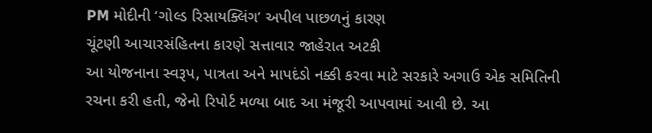PM મોદીની ‘ગોલ્ડ રિસાયક્લિંગ’ અપીલ પાછળનું કારણ
ચૂંટણી આચારસંહિતના કારણે સત્તાવાર જાહેરાત અટકી
આ યોજનાના સ્વરૂપ, પાત્રતા અને માપદંડો નક્કી કરવા માટે સરકારે અગાઉ એક સમિતિની રચના કરી હતી, જેનો રિપોર્ટ મળ્યા બાદ આ મંજૂરી આપવામાં આવી છે. આ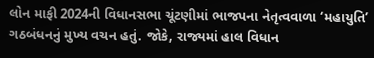લોન માફી 2024ની વિધાનસભા ચૂંટણીમાં ભાજપના નેતૃત્વવાળા ‘મહાયુતિ’ ગઠબંધનનું મુખ્ય વચન હતું. જોકે, રાજ્યમાં હાલ વિધાન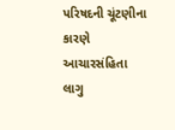પરિષદની ચૂંટણીના કારણે આચારસંહિતા લાગુ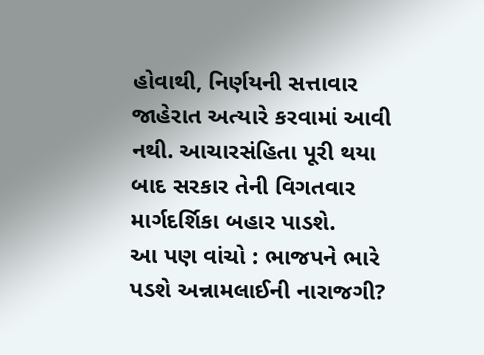હોવાથી, નિર્ણયની સત્તાવાર જાહેરાત અત્યારે કરવામાં આવી નથી. આચારસંહિતા પૂરી થયા બાદ સરકાર તેની વિગતવાર માર્ગદર્શિકા બહાર પાડશે.
આ પણ વાંચો : ભાજપને ભારે પડશે અન્નામલાઈની નારાજગી?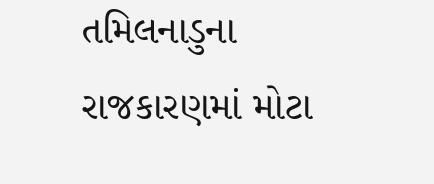તમિલનાડુના રાજકારણમાં મોટા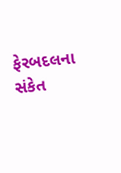ફેરબદલના સંકેત